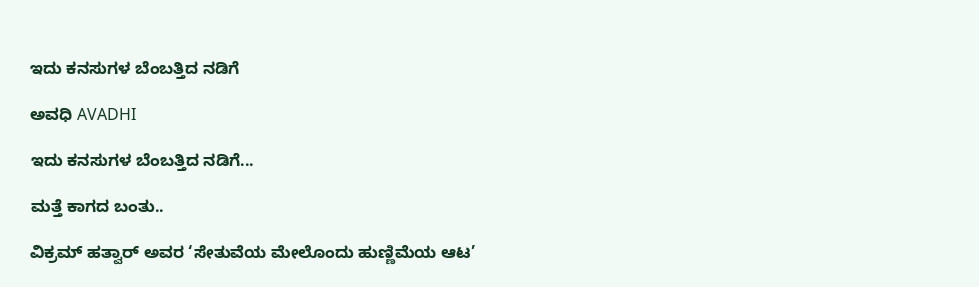ಇದು ಕನಸುಗಳ ಬೆಂಬತ್ತಿದ ನಡಿಗೆ‍

ಅವಧಿ AVADHI

ಇದು ಕನಸುಗಳ ಬೆಂಬತ್ತಿದ ನಡಿಗೆ...

ಮತ್ತೆ ಕಾಗದ ಬಂತು..

ವಿಕ್ರಮ್ ಹತ್ವಾರ್ ಅವರ ‘ಸೇತುವೆಯ ಮೇಲೊಂದು ಹುಣ್ಣಿಮೆಯ ಆಟ’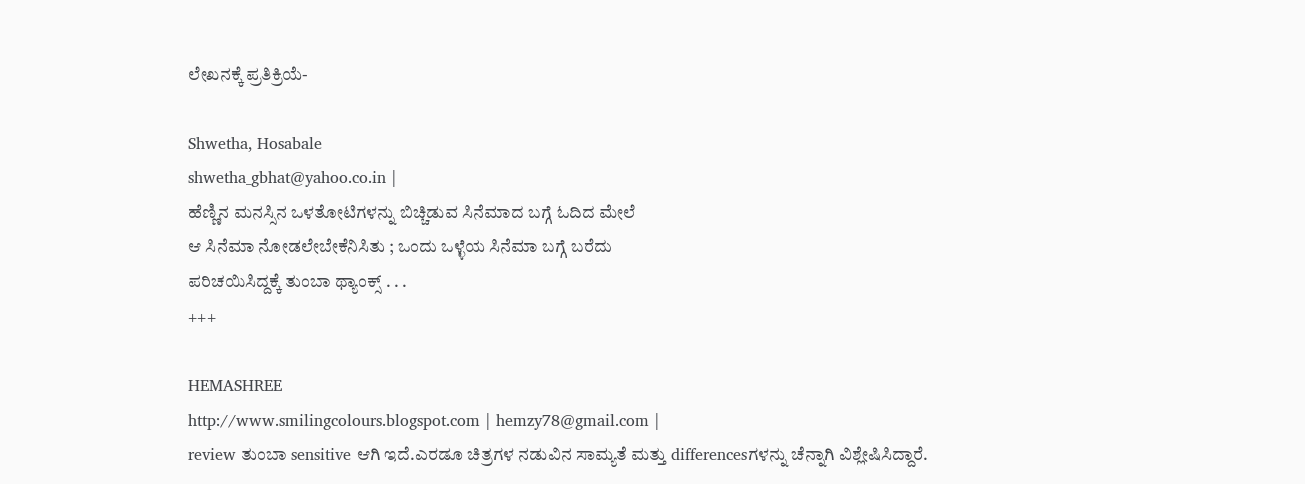ಲೇಖನಕ್ಕೆ ಪ್ರತಿಕ್ರಿಯೆ-

Shwetha, Hosabale
shwetha_gbhat@yahoo.co.in |
ಹೆಣ್ಣಿನ ಮನಸ್ಸಿನ ಒಳತೋಟಿಗಳನ್ನು ಬಿಚ್ಚಿಡುವ ಸಿನೆಮಾದ ಬಗ್ಗೆ ಓದಿದ ಮೇಲೆ
ಆ ಸಿನೆಮಾ ನೋಡಲೇಬೇಕೆನಿಸಿತು ; ಒಂದು ಒಳ್ಳೆಯ ಸಿನೆಮಾ ಬಗ್ಗೆ ಬರೆದು
ಪರಿಚಯಿಸಿದ್ದಕ್ಕೆ ತುಂಬಾ ಥ್ಯಾಂಕ್ಸ್ . . .
+++

HEMASHREE
http://www.smilingcolours.blogspot.com | hemzy78@gmail.com |
review ತುಂಬಾ sensitive ಆಗಿ ಇದೆ.ಎರಡೂ ಚಿತ್ರಗಳ ನಡುವಿನ ಸಾಮ್ಯತೆ ಮತ್ತು differencesಗಳನ್ನು ಚೆನ್ನಾಗಿ ವಿಶ್ಲೇಷಿಸಿದ್ದಾರೆ.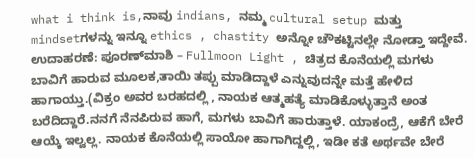what i think is,ನಾವು indians, ನಮ್ಮ cultural setup ಮತ್ತು mindsetಗಳನ್ನು ಇನ್ನೂ ethics , chastity ಅನ್ನೋ ಚೌಕಟ್ಟಿನಲ್ಲೇ ನೋಡ್ತಾ ಇದ್ದೇವೆ.
ಉದಾಹರಣೆ: ಪೂರಣ್‍ಮಾಶಿ – Fullmoon Light , ಚಿತ್ರದ ಕೊನೆಯಲ್ಲಿ ಮಗಳು ಬಾವಿಗೆ ಹಾರುವ ಮೂಲಕ,ತಾಯಿ ತಪ್ಪು ಮಾಡಿದ್ದಾಳೆ ಎನ್ನುವುದನ್ನೇ ಮತ್ತೆ ಹೇಳಿದ ಹಾಗಾಯ್ತು.(ವಿಕ್ರಂ ಅವರ ಬರಹದಲ್ಲಿ , ನಾಯಕ ಆತ್ಮಹತ್ಯೆ ಮಾಡಿಕೊಳ್ಳುತ್ತಾನೆ ಅಂತ ಬರೆದಿದ್ದಾರೆ.ನನಗೆ ನೆನಪಿರುವ ಹಾಗೆ, ಮಗಳು ಬಾವಿಗೆ ಹಾರುತ್ತಾಳೆ. ಯಾಕಂದ್ರೆ, ಆಕೆಗೆ ಬೇರೆ ಆಯ್ಕೆ ಇಲ್ವಲ್ಲ. ನಾಯಕ ಕೊನೆಯಲ್ಲಿ ಸಾಯೋ ಹಾಗಾಗಿದ್ದಲ್ಲಿ, ಇಡೀ ಕತೆ ಅರ್ಥವೇ ಬೇರೆ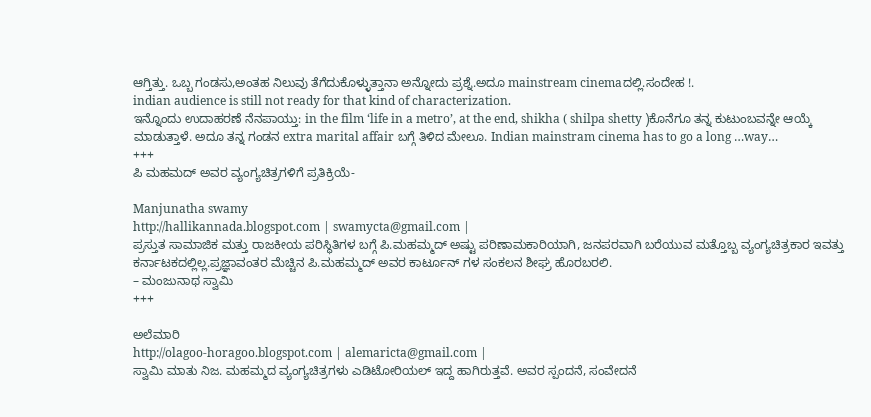ಆಗ್ತಿತ್ತು. ಒಬ್ಬ ಗಂಡಸು,ಅಂತಹ ನಿಲುವು ತೆಗೆದುಕೊಳ್ಳುತ್ತಾನಾ ಅನ್ನೋದು ಪ್ರಶ್ನೆ.ಅದೂ mainstream cinemaದಲ್ಲಿ.ಸಂದೇಹ !.
indian audience is still not ready for that kind of characterization.
ಇನ್ನೊಂದು ಉದಾಹರಣೆ ನೆನಪಾಯ್ತು: in the film ‘life in a metro’, at the end, shikha ( shilpa shetty )ಕೊನೆಗೂ ತನ್ನ ಕುಟುಂಬವನ್ನೇ ಆಯ್ಕೆ ಮಾಡುತ್ತಾಳೆ. ಅದೂ ತನ್ನ ಗಂಡನ extra marital affair ಬಗ್ಗೆ ತಿಳಿದ ಮೇಲೂ. Indian mainstram cinema has to go a long …way…
+++
ಪಿ ಮಹಮದ್ ಅವರ ವ್ಯಂಗ್ಯಚಿತ್ರಗಳಿಗೆ ಪ್ರತಿಕ್ರಿಯೆ-

Manjunatha swamy
http://hallikannada.blogspot.com | swamycta@gmail.com |
ಪ್ರಸ್ತುತ ಸಾಮಾಜಿಕ ಮತ್ತು ರಾಜಕೀಯ ಪರಿಸ್ಥಿತಿಗಳ ಬಗ್ಗೆ ಪಿ.ಮಹಮ್ಮದ್ ಅಷ್ಟು ಪರಿಣಾಮಕಾರಿಯಾಗಿ, ಜನಪರವಾಗಿ ಬರೆಯುವ ಮತ್ತೊಬ್ಬ ವ್ಯಂಗ್ಯಚಿತ್ರಕಾರ ಇವತ್ತು ಕರ್ನಾಟಕದಲ್ಲಿಲ್ಲ.ಪ್ರಜ್ಞಾವಂತರ ಮೆಚ್ಚಿನ ಪಿ.ಮಹಮ್ಮದ್ ಅವರ ಕಾರ್ಟೂನ್ ಗಳ ಸಂಕಲನ ಶೀಘ್ರ ಹೊರಬರಲಿ.
– ಮಂಜುನಾಥ ಸ್ವಾಮಿ
+++

ಅಲೆಮಾರಿ
http://olagoo-horagoo.blogspot.com | alemaricta@gmail.com |
ಸ್ವಾಮಿ ಮಾತು ನಿಜ. ಮಹಮ್ಮದ ವ್ಯಂಗ್ಯಚಿತ್ರಗಳು ಎಡಿಟೋರಿಯಲ್ ಇದ್ದ ಹಾಗಿರುತ್ತವೆ. ಅವರ ಸ್ಪಂದನೆ, ಸಂವೇದನೆ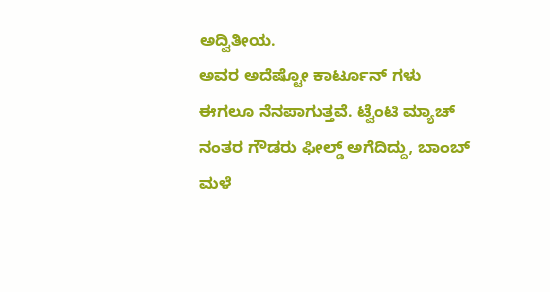ಅದ್ವಿತೀಯ.
ಅವರ ಅದೆಷ್ಟೋ ಕಾರ್ಟೂನ್ ಗಳು ಈಗಲೂ ನೆನಪಾಗುತ್ತವೆ. ಟ್ವೆಂಟಿ ಮ್ಯಾಚ್ ನಂತರ ಗೌಡರು ಫೀಲ್ಡ್ ಅಗೆದಿದ್ದು, ಬಾಂಬ್ ಮಳೆ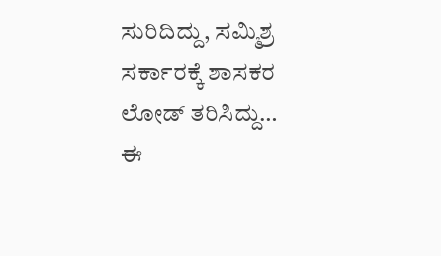ಸುರಿದಿದ್ದು, ಸಮ್ಮಿಶ್ರ ಸರ್ಕಾರಕ್ಕೆ ಶಾಸಕರ ಲೋಡ್ ತರಿಸಿದ್ದು…
ಈ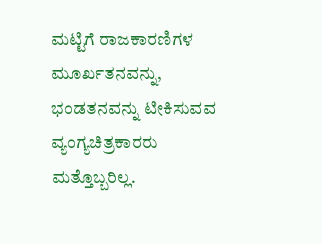ಮಟ್ಟಿಗೆ ರಾಜಕಾರಣಿಗಳ ಮೂರ್ಖತನವನ್ನು, ಭಂಡತನವನ್ನು ಟೀಕಿಸುವವ ವ್ಯಂಗ್ಯಚಿತ್ರಕಾರರು ಮತ್ತೊಬ್ಬರಿಲ್ಲ.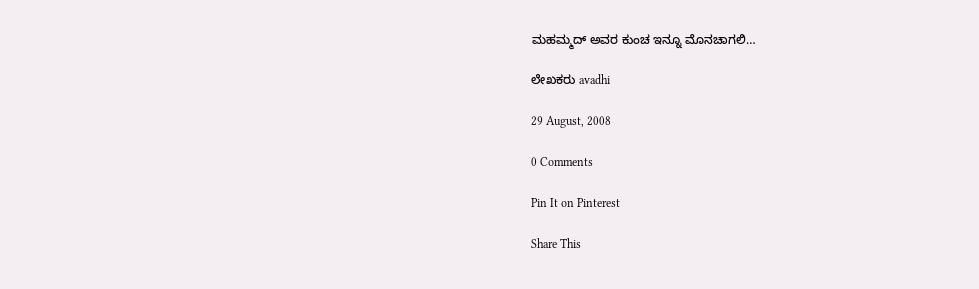ಮಹಮ್ಮದ್ ಅವರ ಕುಂಚ ಇನ್ನೂ ಮೊನಚಾಗಲಿ…

ಲೇಖಕರು avadhi

29 August, 2008

0 Comments

Pin It on Pinterest

Share This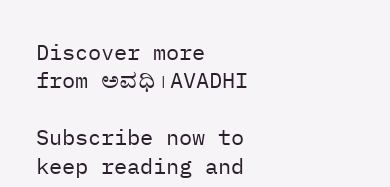Discover more from ಅವಧಿ । AVADHI

Subscribe now to keep reading and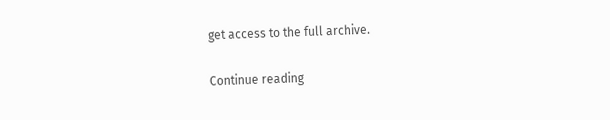get access to the full archive.

Continue reading